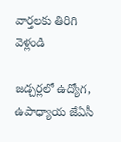వార్తలకు తిరిగి వెళ్లండి

జడ్చర్లలో ఉద్యోగ, ఉపాధ్యాయ జేఏసీ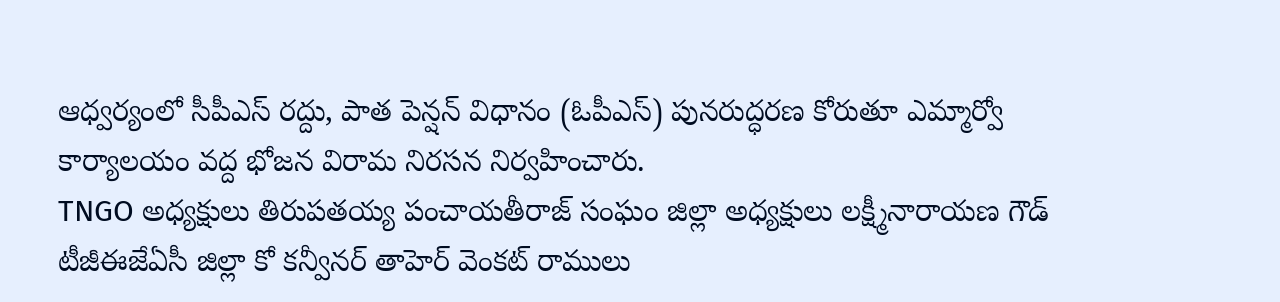ఆధ్వర్యంలో సీపీఎస్ రద్దు, పాత పెన్షన్ విధానం (ఓపీఎస్) పునరుద్ధరణ కోరుతూ ఎమ్మార్వో కార్యాలయం వద్ద భోజన విరామ నిరసన నిర్వహించారు.
TNGO అధ్యక్షులు తిరుపతయ్య పంచాయతీరాజ్ సంఘం జిల్లా అధ్యక్షులు లక్ష్మీనారాయణ గౌడ్ టీజీఈజేఏసీ జిల్లా కో కన్వీనర్ తాహెర్ వెంకట్ రాములు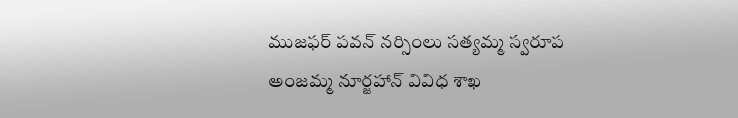ముజఫర్ పవన్ నర్సింలు సత్యమ్మ స్వరూప
అంజమ్మ నూర్జహాన్ వివిధ శాఖ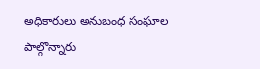అధికారులు అనుబంధ సంఘాల పాల్గొన్నారు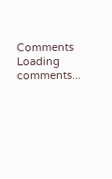Comments
Loading comments...